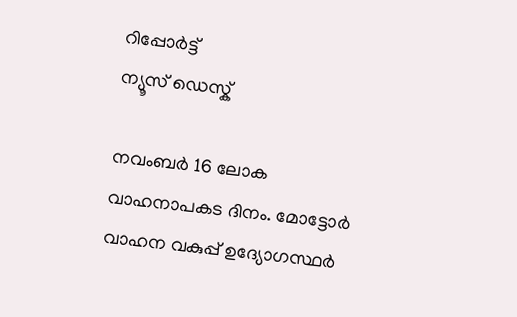റിപ്പോര്‍ട്ട്
ന്യൂസ് ഡെസ്ക്

നവംബര്‍ 16 ലോക വാഹനാപകട ദിനം. മോട്ടോര്‍ വാഹന വകുപ്പ് ഉദ്യോഗസ്ഥര്‍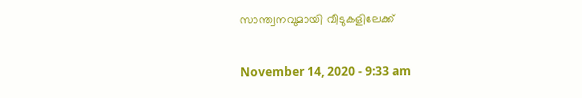സാന്ത്വനവുമായി വീടുകളിലേക്ക്

November 14, 2020 - 9:33 am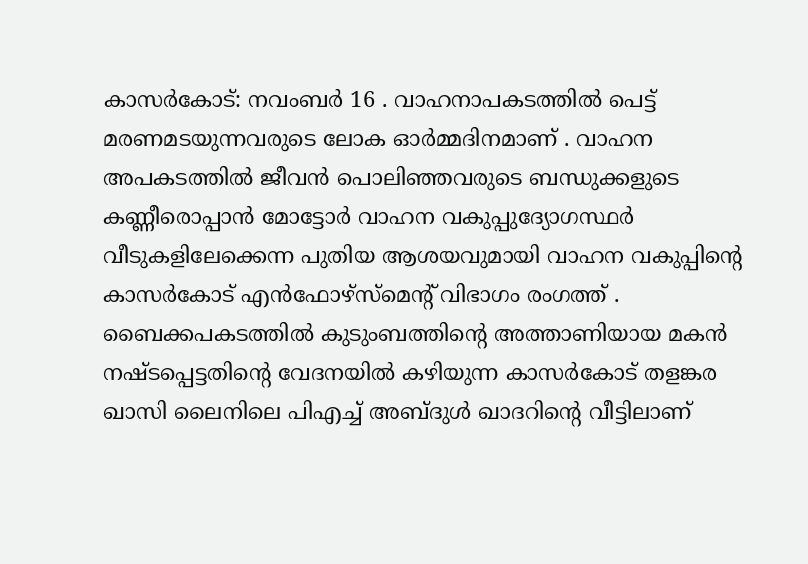കാസര്‍കോട്: നവംബര്‍ 16 . വാഹനാപകടത്തില്‍ പെട്ട് മരണമടയുന്നവരുടെ ലോക ഓര്‍മ്മദിനമാണ് . വാഹന അപകടത്തില്‍ ജീവന്‍ പൊലിഞ്ഞവരുടെ ബന്ധുക്കളുടെ കണ്ണീരൊപ്പാന്‍ മോട്ടോര്‍ വാഹന വകുപ്പുദ്യോഗസ്ഥര്‍ വീടുകളിലേക്കെന്ന പുതിയ ആശയവുമായി വാഹന വകുപ്പിന്റെ കാസര്‍കോട് എന്‍ഫോഴ്‌സ്‌മെന്റ് വിഭാഗം രംഗത്ത് . ബൈക്കപകടത്തില്‍ കുടുംബത്തിന്റെ അത്താണിയായ മകന്‍ നഷ്ടപ്പെട്ടതിന്റെ വേദനയില്‍ കഴിയുന്ന കാസര്‍കോട് തളങ്കര ഖാസി ലൈനിലെ പിഎച്ച് അബ്ദുള്‍ ഖാദറിന്റെ വീട്ടിലാണ്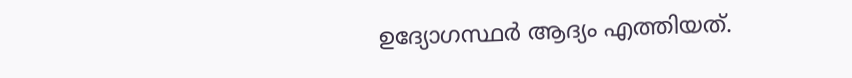ഉദ്യോഗസ്ഥര്‍ ആദ്യം എത്തിയത്.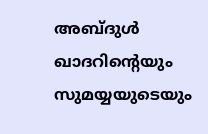അബ്ദുള്‍ ഖാദറിന്റെയും സുമയ്യയുടെയും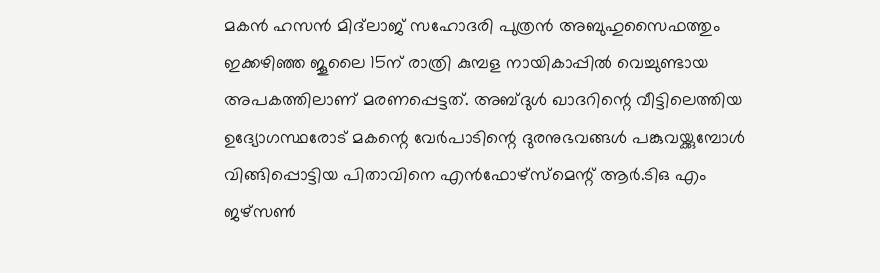മകന്‍ ഹസന്‍ മിദ്‌ലാജ് സഹോദരി പുത്രന്‍ അബുഹുസൈഫത്തും ഇക്കഴിഞ്ഞ ജൂലൈ 15ന് രാത്രി കുമ്പള നായികാപ്പില്‍ വെച്ചുണ്ടായ അപകത്തിലാണ് മരണപ്പെട്ടത്. അബ്ദുള്‍ ഖാദറിന്റെ വീട്ടിലെത്തിയ ഉദ്യോഗസ്ഥരോട് മകന്റെ വേര്‍പാടിന്റെ ദുരനുഭവങ്ങള്‍ പങ്കുവയ്ക്കുമ്പോള്‍ വിങ്ങിപ്പൊട്ടിയ പിതാവിനെ എന്‍ഫോഴ്‌സ്‌മെന്റ് ആര്‍.ടിഒ എം ജഴ്‌സണ്‍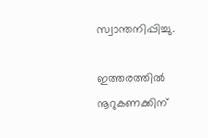സ്വാന്തനിപ്പിച്ചു.

ഇത്തരത്തില്‍ നൂറുകണക്കിന്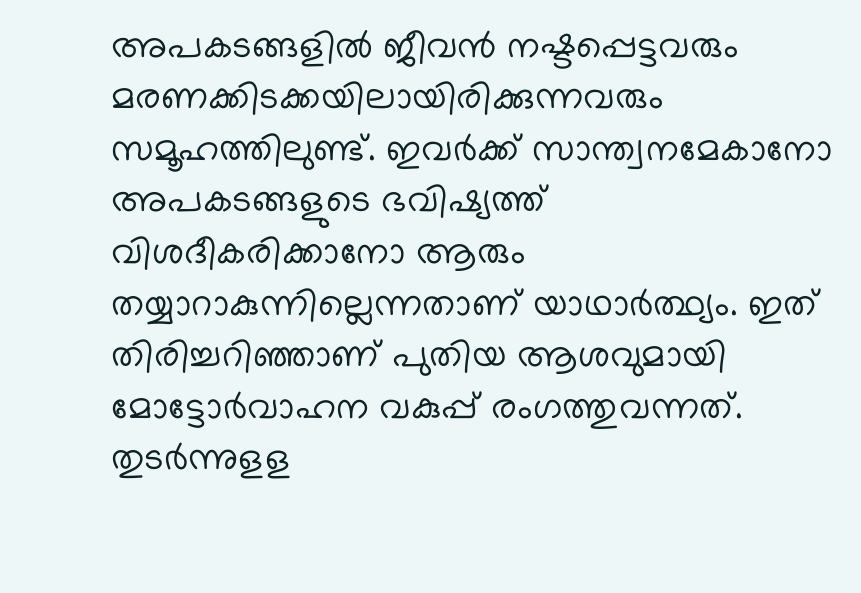അപകടങ്ങളില്‍ ജീവന്‍ നഷ്ടപ്പെട്ടവരും മരണക്കിടക്കയിലായിരിക്കുന്നവരും സമൂഹത്തിലുണ്ട്. ഇവര്‍ക്ക് സാന്ത്വനമേകാനോ അപകടങ്ങളുടെ ഭവിഷ്യത്ത് വിശദീകരിക്കാനോ ആരും തയ്യാറാകുന്നില്ലെന്നതാണ് യാഥാര്‍ത്ഥ്യം. ഇത് തിരിച്ചറിഞ്ഞാണ് പുതിയ ആശവുമായി മോട്ടോര്‍വാഹന വകുപ്പ് രംഗത്തുവന്നത്. തുടര്‍ന്നുളള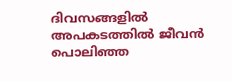ദിവസങ്ങളില്‍ അപകടത്തില്‍ ജീവന്‍ പൊലിഞ്ഞ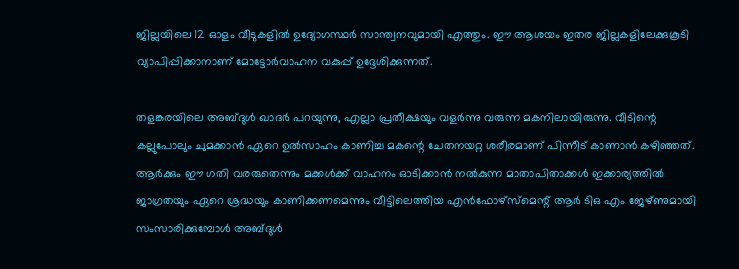ജില്ലയിലെ 12 ഓളം വീടുകളില്‍ ഉദ്യോഗസ്ഥര്‍ സാന്ത്വനവുമായി എത്തും. ഈ ആശയം ഇതര ജില്ലകളിലേക്കുകൂടി വ്യാപിപ്പിക്കാനാണ് മോട്ടോര്‍വാഹന വകുപ്പ് ഉദ്ദേശിക്കുന്നത്.

തളങ്കരയിലെ അബ്ദുള്‍ ഖാദര്‍ പറയുന്നു, എല്ലാ പ്രതീക്ഷയും വളര്‍ന്നു വരുന്ന മകനിലായിരുന്നു. വീടിന്റെ കല്ലുപോലും ചുമക്കാന്‍ ഏറെ ഉല്‍സാഹം കാണിച്ച മകന്റെ ചേതനയറ്റ ശരീരമാണ് പിന്നീട് കാണാന്‍ കഴിഞ്ഞത്. ആര്‍ക്കും ഈ ഗതി വരരുതെന്നും മക്കള്‍ക്ക് വാഹനം ഓടിക്കാന്‍ നല്‍കുന്ന മാതാപിതാക്കള്‍ ഇക്കാര്യത്തില്‍ ജാഗ്രതയും ഏറെ ശ്രദ്ധയും കാണിക്കണമെന്നും വീട്ടിലെത്തിയ എന്‍ഫോഴ്‌സ്‌മെന്റ് ആര്‍ ടിഒ എം ജേഴ്ണുമായി സംസാരിക്കുമ്പോള്‍ അബ്ദുള്‍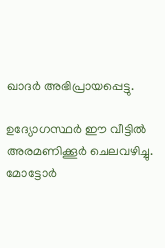ഖാദര്‍ അഭിപ്രായപ്പെട്ടു.

ഉദ്യോഗസ്ഥര്‍ ഈ വീട്ടില്‍ അരമണിക്കൂര്‍ ചെലവഴിച്ചു. മോട്ടോര്‍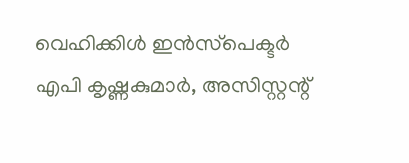വെഹിക്കിള്‍ ഇന്‍സ്‌പെക്ടര്‍ എപി കൃഷ്ണകുമാര്‍, അസിസ്റ്റന്റ്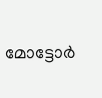മോട്ടോര്‍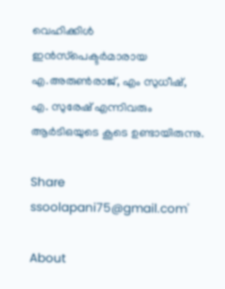വെഹിക്കിള്‍ ഇന്‍സ്‌പെക്ടര്‍മാരായ എ.അരുണ്‍രാജ്, എം സുധീഷ്, എ. സുരേഷ് എന്നിവരും ആര്‍ടിഒയുടെ കൂടെ ഉണ്ടായിരുന്നു.

Share
ssoolapani75@gmail.com'

About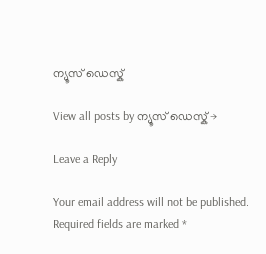ന്യൂസ് ഡെസ്ക്

View all posts by ന്യൂസ് ഡെസ്ക് →

Leave a Reply

Your email address will not be published. Required fields are marked *